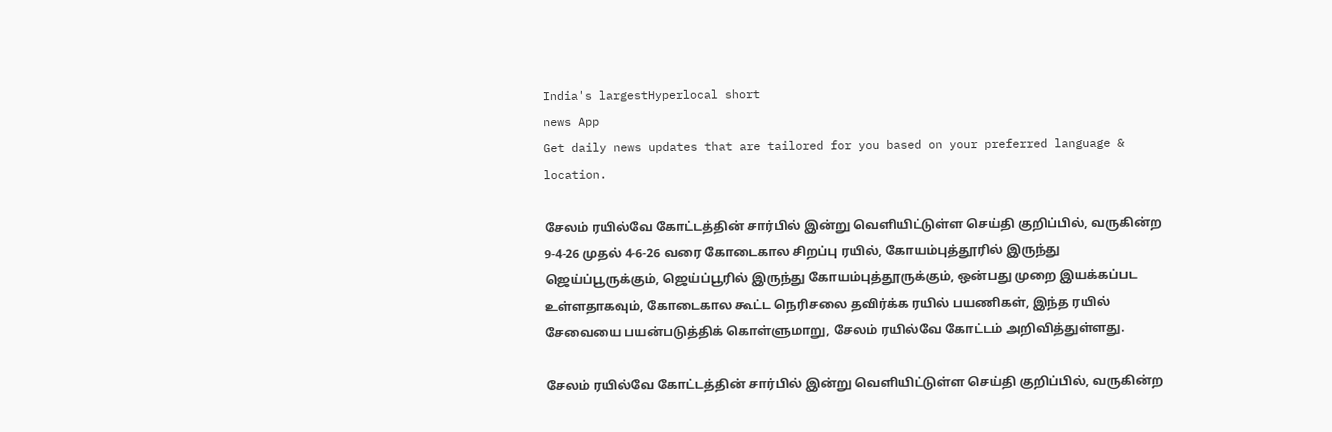India's largestHyperlocal short
news App
Get daily news updates that are tailored for you based on your preferred language & location.

சேலம் ரயில்வே கோட்டத்தின் சார்பில் இன்று வெளியிட்டுள்ள செய்தி குறிப்பில், வருகின்ற 9-4-26 முதல் 4-6-26 வரை கோடைகால சிறப்பு ரயில், கோயம்புத்தூரில் இருந்து ஜெய்ப்பூருக்கும், ஜெய்ப்பூரில் இருந்து கோயம்புத்தூருக்கும், ஒன்பது முறை இயக்கப்பட உள்ளதாகவும், கோடைகால கூட்ட நெரிசலை தவிர்க்க ரயில் பயணிகள், இந்த ரயில் சேவையை பயன்படுத்திக் கொள்ளுமாறு, சேலம் ரயில்வே கோட்டம் அறிவித்துள்ளது.

சேலம் ரயில்வே கோட்டத்தின் சார்பில் இன்று வெளியிட்டுள்ள செய்தி குறிப்பில், வருகின்ற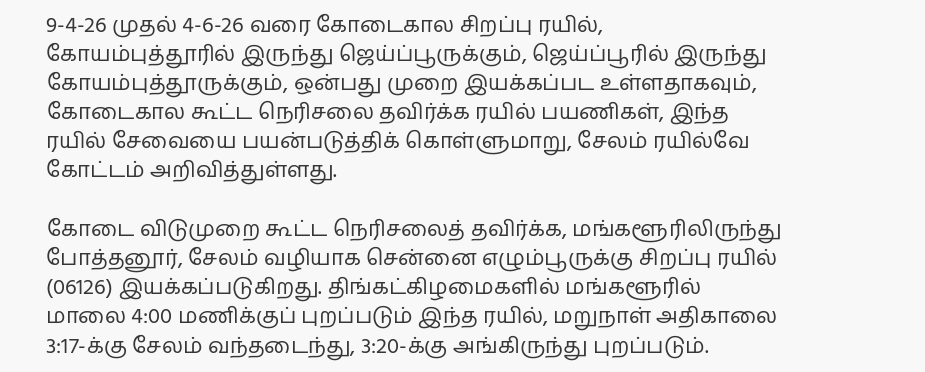9-4-26 முதல் 4-6-26 வரை கோடைகால சிறப்பு ரயில், கோயம்புத்தூரில் இருந்து ஜெய்ப்பூருக்கும், ஜெய்ப்பூரில் இருந்து கோயம்புத்தூருக்கும், ஒன்பது முறை இயக்கப்பட உள்ளதாகவும், கோடைகால கூட்ட நெரிசலை தவிர்க்க ரயில் பயணிகள், இந்த ரயில் சேவையை பயன்படுத்திக் கொள்ளுமாறு, சேலம் ரயில்வே கோட்டம் அறிவித்துள்ளது.

கோடை விடுமுறை கூட்ட நெரிசலைத் தவிர்க்க, மங்களூரிலிருந்து போத்தனூர், சேலம் வழியாக சென்னை எழும்பூருக்கு சிறப்பு ரயில் (06126) இயக்கப்படுகிறது. திங்கட்கிழமைகளில் மங்களூரில் மாலை 4:00 மணிக்குப் புறப்படும் இந்த ரயில், மறுநாள் அதிகாலை 3:17-க்கு சேலம் வந்தடைந்து, 3:20-க்கு அங்கிருந்து புறப்படும்.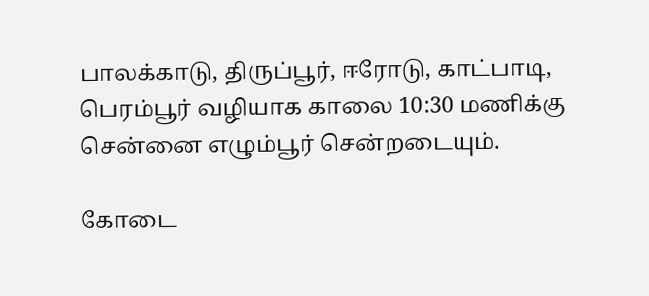பாலக்காடு, திருப்பூர், ஈரோடு, காட்பாடி, பெரம்பூர் வழியாக காலை 10:30 மணிக்கு சென்னை எழும்பூர் சென்றடையும்.

கோடை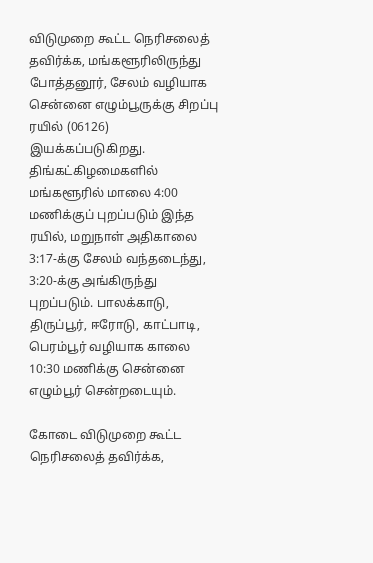விடுமுறை கூட்ட நெரிசலைத் தவிர்க்க, மங்களூரிலிருந்து போத்தனூர், சேலம் வழியாக சென்னை எழும்பூருக்கு சிறப்பு ரயில் (06126) இயக்கப்படுகிறது. திங்கட்கிழமைகளில் மங்களூரில் மாலை 4:00 மணிக்குப் புறப்படும் இந்த ரயில், மறுநாள் அதிகாலை 3:17-க்கு சேலம் வந்தடைந்து, 3:20-க்கு அங்கிருந்து புறப்படும். பாலக்காடு, திருப்பூர், ஈரோடு, காட்பாடி, பெரம்பூர் வழியாக காலை 10:30 மணிக்கு சென்னை எழும்பூர் சென்றடையும்.

கோடை விடுமுறை கூட்ட நெரிசலைத் தவிர்க்க,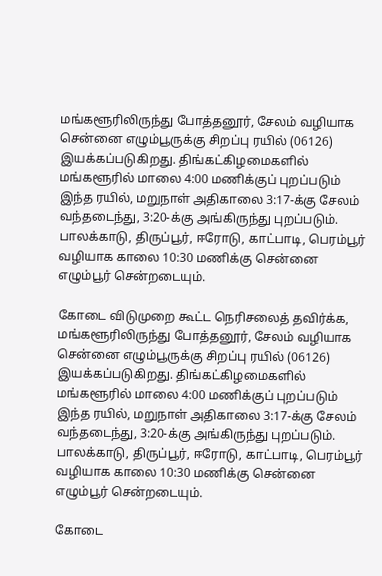மங்களூரிலிருந்து போத்தனூர், சேலம் வழியாக சென்னை எழும்பூருக்கு சிறப்பு ரயில் (06126) இயக்கப்படுகிறது. திங்கட்கிழமைகளில் மங்களூரில் மாலை 4:00 மணிக்குப் புறப்படும் இந்த ரயில், மறுநாள் அதிகாலை 3:17-க்கு சேலம் வந்தடைந்து, 3:20-க்கு அங்கிருந்து புறப்படும். பாலக்காடு, திருப்பூர், ஈரோடு, காட்பாடி, பெரம்பூர் வழியாக காலை 10:30 மணிக்கு சென்னை எழும்பூர் சென்றடையும்.

கோடை விடுமுறை கூட்ட நெரிசலைத் தவிர்க்க, மங்களூரிலிருந்து போத்தனூர், சேலம் வழியாக சென்னை எழும்பூருக்கு சிறப்பு ரயில் (06126) இயக்கப்படுகிறது. திங்கட்கிழமைகளில் மங்களூரில் மாலை 4:00 மணிக்குப் புறப்படும் இந்த ரயில், மறுநாள் அதிகாலை 3:17-க்கு சேலம் வந்தடைந்து, 3:20-க்கு அங்கிருந்து புறப்படும். பாலக்காடு, திருப்பூர், ஈரோடு, காட்பாடி, பெரம்பூர் வழியாக காலை 10:30 மணிக்கு சென்னை எழும்பூர் சென்றடையும்.

கோடை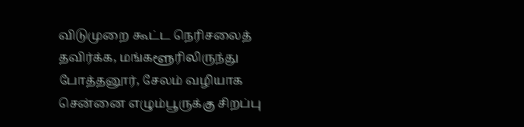விடுமுறை கூட்ட நெரிசலைத் தவிர்க்க, மங்களூரிலிருந்து போத்தனூர், சேலம் வழியாக சென்னை எழும்பூருக்கு சிறப்பு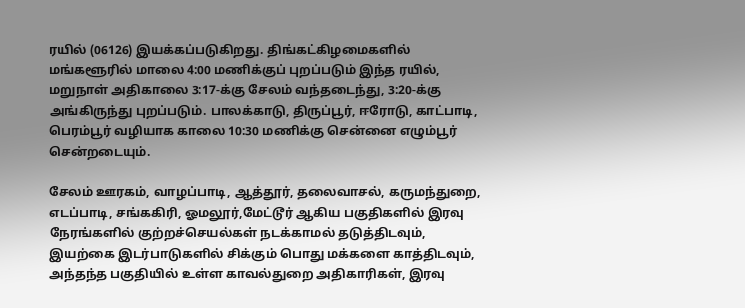ரயில் (06126) இயக்கப்படுகிறது. திங்கட்கிழமைகளில் மங்களூரில் மாலை 4:00 மணிக்குப் புறப்படும் இந்த ரயில், மறுநாள் அதிகாலை 3:17-க்கு சேலம் வந்தடைந்து, 3:20-க்கு அங்கிருந்து புறப்படும். பாலக்காடு, திருப்பூர், ஈரோடு, காட்பாடி, பெரம்பூர் வழியாக காலை 10:30 மணிக்கு சென்னை எழும்பூர் சென்றடையும்.

சேலம் ஊரகம், வாழப்பாடி, ஆத்தூர், தலைவாசல், கருமந்துறை, எடப்பாடி, சங்ககிரி, ஓமலூர்,மேட்டூர் ஆகிய பகுதிகளில் இரவு நேரங்களில் குற்றச்செயல்கள் நடக்காமல் தடுத்திடவும், இயற்கை இடர்பாடுகளில் சிக்கும் பொது மக்களை காத்திடவும், அந்தந்த பகுதியில் உள்ள காவல்துறை அதிகாரிகள், இரவு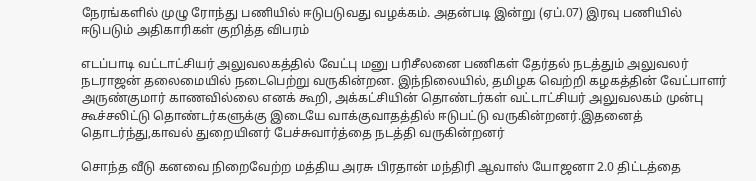நேரங்களில் முழு ரோந்து பணியில் ஈடுபடுவது வழக்கம். அதன்படி இன்று (ஏப்.07) இரவு பணியில் ஈடுபடும் அதிகாரிகள் குறித்த விபரம்

எடப்பாடி வட்டாட்சியர் அலுவலகத்தில் வேட்பு மனு பரிசீலனை பணிகள் தேர்தல் நடத்தும் அலுவலர் நடராஜன் தலைமையில் நடைபெற்று வருகின்றன. இந்நிலையில், தமிழக வெற்றி கழகத்தின் வேட்பாளர் அருண்குமார் காணவில்லை எனக் கூறி, அக்கட்சியின் தொண்டர்கள் வட்டாட்சியர் அலுவலகம் முன்பு கூச்சலிட்டு தொண்டர்களுக்கு இடையே வாக்குவாதத்தில் ஈடுபட்டு வருகின்றனர்.இதனைத் தொடர்ந்து,காவல் துறையினர் பேச்சுவார்த்தை நடத்தி வருகின்றனர்

சொந்த வீடு கனவை நிறைவேற்ற மத்திய அரசு பிரதான் மந்திரி ஆவாஸ் யோஜனா 2.0 திட்டத்தை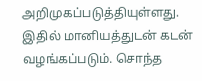அறிமுகப்படுத்தியுள்ளது. இதில் மானியத்துடன் கடன் வழங்கப்படும். சொந்த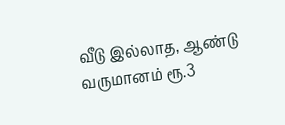வீடு இல்லாத, ஆண்டு வருமானம் ரூ.3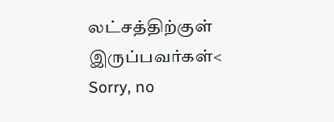லட்சத்திற்குள் இருப்பவர்கள்<
Sorry, no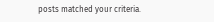posts matched your criteria.